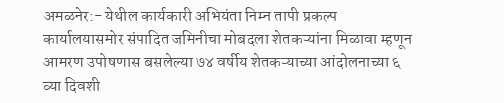अमळनेर:- येथील कार्यकारी अभियंता निम्न तापी प्रकल्प कार्यालयासमोर संपादित जमिनीचा मोबदला शेतकऱ्यांना मिळावा म्हणून आमरण उपोषणास बसलेल्या ७४ वर्षीय शेतकऱ्याच्या आंदोलनाच्या ६ व्या दिवशी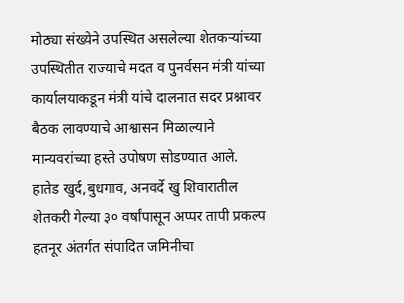मोठ्या संख्येने उपस्थित असलेल्या शेतकऱ्यांच्या उपस्थितीत राज्याचे मदत व पुनर्वसन मंत्री यांच्या कार्यालयाकडून मंत्री यांचे दालनात सदर प्रश्नावर बैठक लावण्याचे आश्वासन मिळाल्याने मान्यवरांच्या हस्ते उपोषण सोडण्यात आले.
हातेड खुर्द,बुधगाव, अनवर्दे खु शिवारातील शेतकरी गेल्या ३० वर्षांपासून अप्पर तापी प्रकल्प हतनूर अंतर्गत संपादित जमिनीचा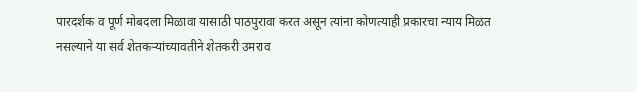पारदर्शक व पूर्ण मोबदला मिळावा यासाठी पाठपुरावा करत असून त्यांना कोणत्याही प्रकारचा न्याय मिळत नसल्याने या सर्व शेतकऱ्यांच्यावतीने शेतकरी उमराव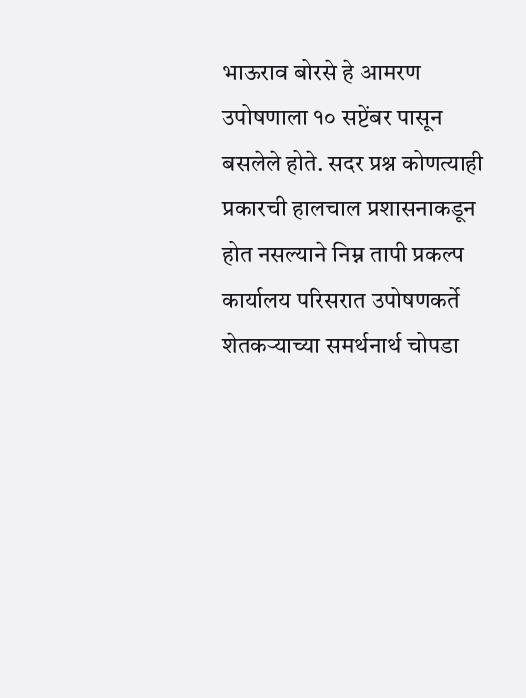भाऊराव बोरसे हे आमरण उपोषणाला १० सप्टेंबर पासून बसलेले होते. सदर प्रश्न कोणत्याही प्रकारची हालचाल प्रशासनाकडून होत नसल्याने निम्न तापी प्रकल्प कार्यालय परिसरात उपोषणकर्ते शेतकऱ्याच्या समर्थनार्थ चोपडा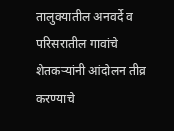तालुक्यातील अनवर्दे व परिसरातील गावांचे शेतकऱ्यांनी आंदोलन तीव्र करण्याचे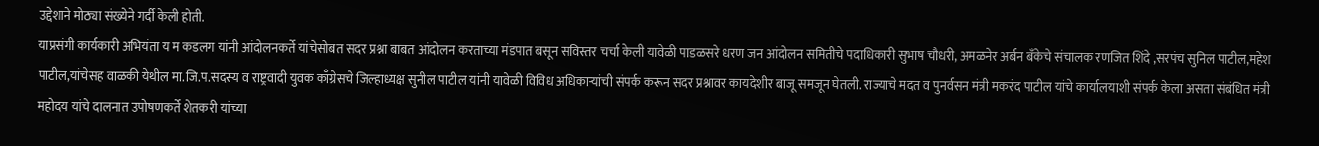उद्देशाने मोठ्या संख्येने गर्दी केली होती.
याप्रसंगी कार्यकारी अभियंता य म कडलग यांनी आंदोलनकर्ते यांचेसोबत सदर प्रश्ना बाबत आंदोलन करताच्या मंडपात बसून सविस्तर चर्चा केली यावेळी पाडळसरे धरण जन आंदोलन समितीचे पदाधिकारी सुभाष चौधरी, अमळनेर अर्बन बँकेचे संचालक रणजित शिंदे ,सरपंच सुनिल पाटील,महेश पाटील,यांचेसह वाळकी येथील मा.जि.प.सदस्य व राष्ट्रवादी युवक काँग्रेसचे जिल्हाध्यक्ष सुनील पाटील यांनी यावेळी विविध अधिकाऱ्यांची संपर्क करून सदर प्रश्नावर कायदेशीर बाजू समजून घेतली. राज्याचे मदत व पुनर्वसन मंत्री मकरंद पाटील यांचे कार्यालयाशी संपर्क केला असता संबंधित मंत्री महोदय यांचे दालनात उपोषणकर्ते शेतकरी यांच्या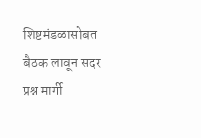शिष्टमंडळासोबत बैठक लावून सदर प्रश्न मार्गी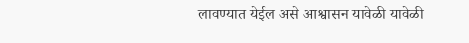लावण्यात येईल असे आश्वासन यावेळी यावेळी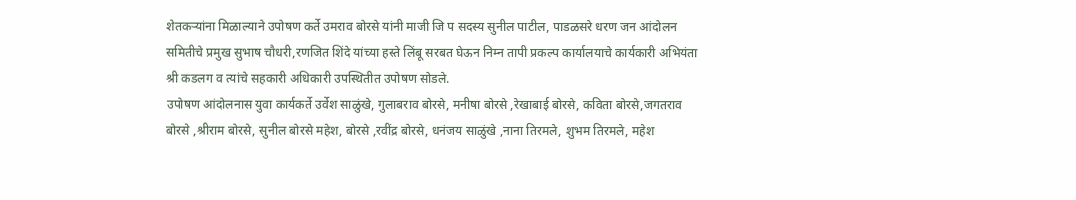शेतकऱ्यांना मिळाल्याने उपोषण कर्ते उमराव बोरसे यांनी माजी जि प सदस्य सुनील पाटील, पाडळसरे धरण जन आंदोलन समितीचे प्रमुख सुभाष चौधरी,रणजित शिंदे यांच्या हस्ते लिंबू सरबत घेऊन निम्न तापी प्रकल्प कार्यालयाचे कार्यकारी अभियंता श्री कडलग व त्यांचे सहकारी अधिकारी उपस्थितीत उपोषण सोडले.
उपोषण आंदोलनास युवा कार्यकर्ते उर्वेश साळुंखे, गुलाबराव बोरसे, मनीषा बोरसे ,रेखाबाई बोरसे, कविता बोरसे,जगतराव बोरसे ,श्रीराम बोरसे, सुनील बोरसे महेश, बोरसे ,रवींद्र बोरसे, धनंजय साळुंखे ,नाना तिरमले, शुभम तिरमले, महेश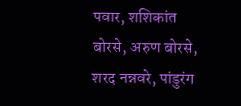पवार, शशिकांत बोरसे, अरुण बोरसे, शरद नन्नवरे, पांडुरंग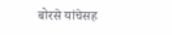बोरसे यांचेसह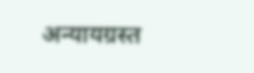अन्यायग्रस्त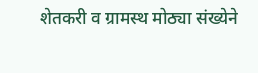शेतकरी व ग्रामस्थ मोठ्या संख्येने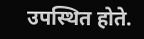उपस्थित होते.